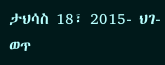ታህሳስ 18፣ 2015- ህገ-ወጥ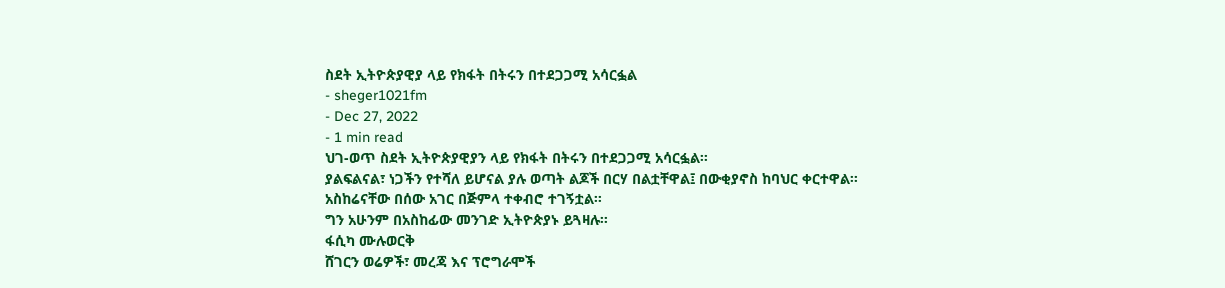ስደት ኢትዮጵያዊያ ላይ የክፋት በትሩን በተደጋጋሚ አሳርፏል
- sheger1021fm
- Dec 27, 2022
- 1 min read
ህገ-ወጥ ስደት ኢትዮጵያዊያን ላይ የክፋት በትሩን በተደጋጋሚ አሳርፏል፡፡
ያልፍልናል፣ ነጋችን የተሻለ ይሆናል ያሉ ወጣት ልጆች በርሃ በልቷቸዋል፤ በውቂያኖስ ከባህር ቀርተዋል፡፡
አስከሬናቸው በሰው አገር በጅምላ ተቀብሮ ተገኝቷል፡፡
ግን አሁንም በአስከፊው መንገድ ኢትዮጵያኑ ይጓዛሉ፡፡
ፋሲካ ሙሉወርቅ
ሸገርን ወሬዎች፣ መረጃ እና ፕሮግራሞች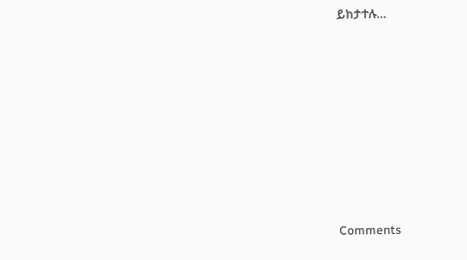ይከታተሉ…











Comments